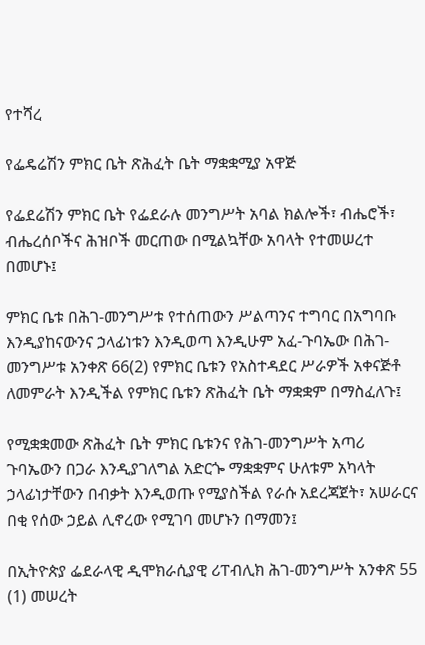የተሻረ

የፌዴሬሽን ምክር ቤት ጽሕፈት ቤት ማቋቋሚያ አዋጅ

የፌደሬሽን ምክር ቤት የፌደራሉ መንግሥት አባል ክልሎች፣ ብሔሮች፣ ብሔረሰቦችና ሕዝቦች መርጠው በሚልኳቸው አባላት የተመሠረተ በመሆኑ፤

ምክር ቤቱ በሕገ-መንግሥቱ የተሰጠውን ሥልጣንና ተግባር በአግባቡ እንዲያከናውንና ኃላፊነቱን እንዲወጣ እንዲሁም አፈ-ጉባኤው በሕገ-መንግሥቱ አንቀጽ 66(2) የምክር ቤቱን የአስተዳደር ሥራዎች አቀናጅቶ ለመምራት እንዲችል የምክር ቤቱን ጽሕፈት ቤት ማቋቋም በማስፈለጉ፤

የሚቋቋመው ጽሕፈት ቤት ምክር ቤቱንና የሕገ-መንግሥት አጣሪ ጉባኤውን በጋራ እንዲያገለግል አድርጐ ማቋቋምና ሁለቱም አካላት ኃላፊነታቸውን በብቃት እንዲወጡ የሚያስችል የራሱ አደረጃጀት፣ አሠራርና በቂ የሰው ኃይል ሊኖረው የሚገባ መሆኑን በማመን፤

በኢትዮጵያ ፌደራላዊ ዲሞክራሲያዊ ሪፐብሊክ ሕገ-መንግሥት አንቀጽ 55 (1) መሠረት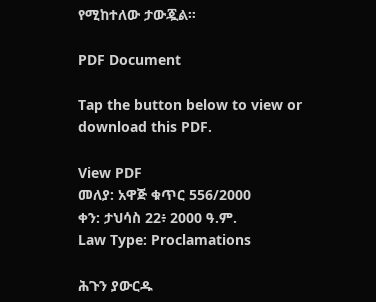የሚከተለው ታውጇል።

PDF Document

Tap the button below to view or download this PDF.

View PDF
መለያ: አዋጅ ቁጥር 556/2000
ቀን: ታህሳስ 22፥ 2000 ዓ.ም.
Law Type: Proclamations

ሕጉን ያውርዱ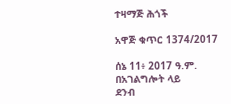ተዛማጅ ሕጎች

አዋጅ ቁጥር 1374/2017

ሰኔ 11፥ 2017 ዓ.ም.
በአገልግሎት ላይ
ደንብ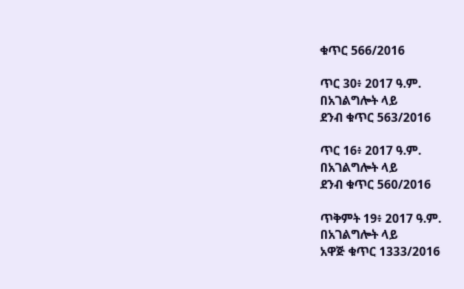ቁጥር 566/2016

ጥር 30፥ 2017 ዓ.ም.
በአገልግሎት ላይ
ደንብ ቁጥር 563/2016

ጥር 16፥ 2017 ዓ.ም.
በአገልግሎት ላይ
ደንብ ቁጥር 560/2016

ጥቅምት 19፥ 2017 ዓ.ም.
በአገልግሎት ላይ
አዋጅ ቁጥር 1333/2016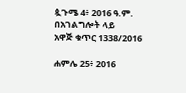ጷጉሜ 4፥ 2016 ዓ.ም.
በአገልግሎት ላይ
አዋጅ ቁጥር 1338/2016

ሐምሌ 25፥ 2016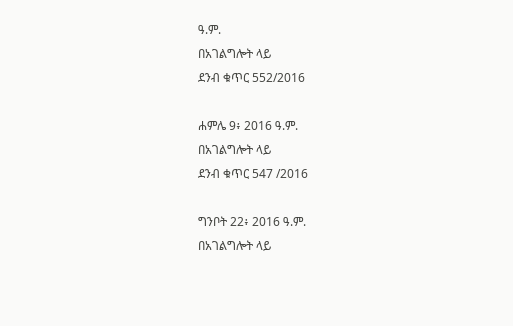ዓ.ም.
በአገልግሎት ላይ
ደንብ ቁጥር 552/2016

ሐምሌ 9፥ 2016 ዓ.ም.
በአገልግሎት ላይ
ደንብ ቁጥር 547 /2016

ግንቦት 22፥ 2016 ዓ.ም.
በአገልግሎት ላይ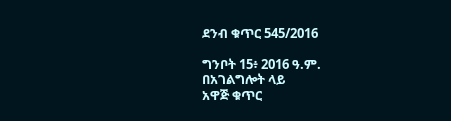ደንብ ቁጥር 545/2016

ግንቦት 15፥ 2016 ዓ.ም.
በአገልግሎት ላይ
አዋጅ ቁጥር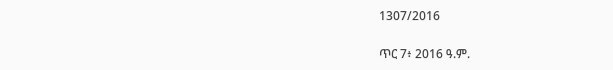1307/2016

ጥር 7፥ 2016 ዓ.ም.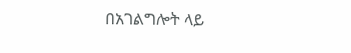በአገልግሎት ላይ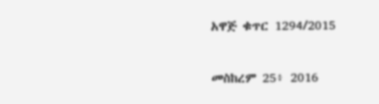አዋጅ ቁጥር 1294/2015

መስከረም 25፥ 2016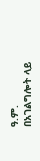ዓ.ም.
በአገልግሎት ላይ